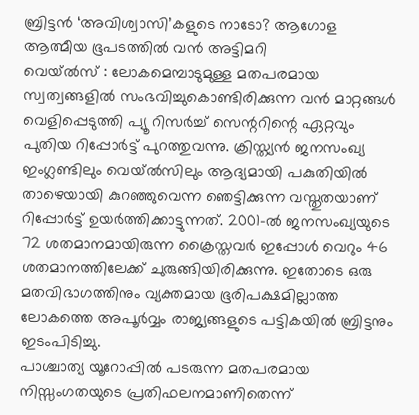ബ്രിട്ടൻ ‘അവിശ്വാസി’കളുടെ നാടോ? ആഗോള ആത്മീയ ഭൂപടത്തിൽ വൻ അട്ടിമറി
വെയ്ൽസ് : ലോകമെമ്പാടുമുള്ള മതപരമായ സ്വത്വങ്ങളിൽ സംഭവിച്ചുകൊണ്ടിരിക്കുന്ന വൻ മാറ്റങ്ങൾ വെളിപ്പെടുത്തി പ്യൂ റിസർച്ച് സെന്ററിന്റെ ഏറ്റവും പുതിയ റിപ്പോർട്ട് പുറത്തുവന്നു. ക്രിസ്ത്യൻ ജനസംഖ്യ ഇംഗ്ലണ്ടിലും വെയ്ൽസിലും ആദ്യമായി പകുതിയിൽ താഴെയായി കുറഞ്ഞുവെന്ന ഞെട്ടിക്കുന്ന വസ്തുതയാണ് റിപ്പോർട്ട് ഉയർത്തിക്കാട്ടുന്നത്. 2001-ൽ ജനസംഖ്യയുടെ 72 ശതമാനമായിരുന്ന ക്രൈസ്തവർ ഇപ്പോൾ വെറും 46 ശതമാനത്തിലേക്ക് ചുരുങ്ങിയിരിക്കുന്നു. ഇതോടെ ഒരു മതവിഭാഗത്തിനും വ്യക്തമായ ഭൂരിപക്ഷമില്ലാത്ത ലോകത്തെ അപൂർവ്വം രാജ്യങ്ങളുടെ പട്ടികയിൽ ബ്രിട്ടനും ഇടംപിടിച്ചു.
പാശ്ചാത്യ യൂറോപ്പിൽ പടരുന്ന മതപരമായ നിസ്സംഗതയുടെ പ്രതിഫലനമാണിതെന്ന്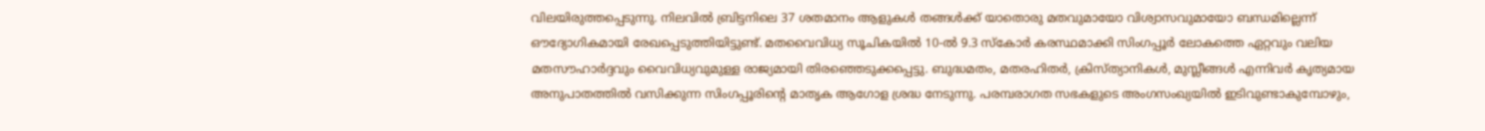വിലയിരുത്തപ്പെടുന്നു. നിലവിൽ ബ്രിട്ടനിലെ 37 ശതമാനം ആളുകൾ തങ്ങൾക്ക് യാതൊരു മതവുമായോ വിശ്വാസവുമായോ ബന്ധമില്ലെന്ന് ഔദ്യോഗികമായി രേഖപ്പെടുത്തിയിട്ടുണ്ട്. മതവൈവിധ്യ സൂചികയിൽ 10-ൽ 9.3 സ്കോർ കരസ്ഥമാക്കി സിംഗപ്പൂർ ലോകത്തെ ഏറ്റവും വലിയ മതസൗഹാർദ്ദവും വൈവിധ്യവുമുള്ള രാജ്യമായി തിരഞ്ഞെടുക്കപ്പെട്ടു. ബുദ്ധമതം, മതരഹിതർ, ക്രിസ്ത്യാനികൾ, മുസ്ലീങ്ങൾ എന്നിവർ കൃത്യമായ അനുപാതത്തിൽ വസിക്കുന്ന സിംഗപ്പൂരിന്റെ മാതൃക ആഗോള ശ്രദ്ധ നേടുന്നു. പരമ്പരാഗത സഭകളുടെ അംഗസംഖ്യയിൽ ഇടിവുണ്ടാകുമ്പോഴും,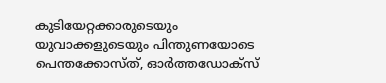കുടിയേറ്റക്കാരുടെയും യുവാക്കളുടെയും പിന്തുണയോടെ പെന്തക്കോസ്ത്, ഓർത്തഡോക്സ്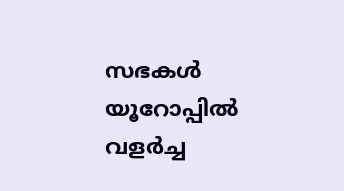സഭകൾ യൂറോപ്പിൽ വളർച്ച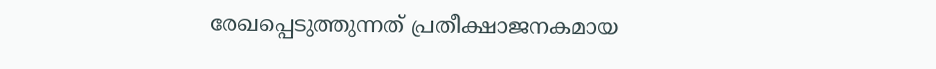രേഖപ്പെടുത്തുന്നത് പ്രതീക്ഷാജനകമായ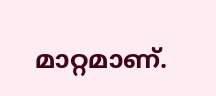മാറ്റമാണ്.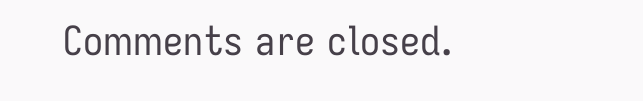Comments are closed.